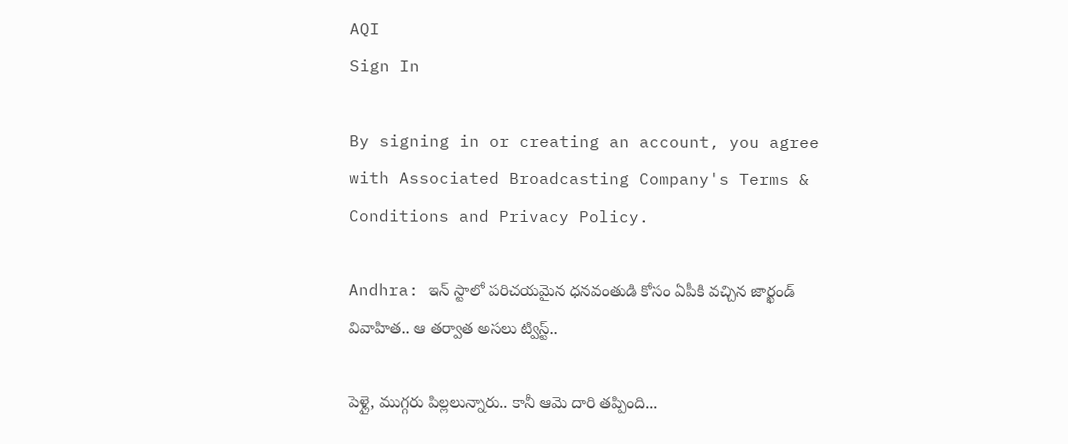AQI
Sign In

By signing in or creating an account, you agree with Associated Broadcasting Company's Terms & Conditions and Privacy Policy.

Andhra: ఇన్ ‌స్టాలో పరిచయమైన ధనవంతుడి కోసం ఏపీకి వచ్చిన జార్ఖండ్ వివాహిత.. ఆ తర్వాత అసలు ట్విస్ట్..

పెళ్లై, ముగ్గరు పిల్లలున్నారు.. కానీ ఆమె దారి తప్పింది...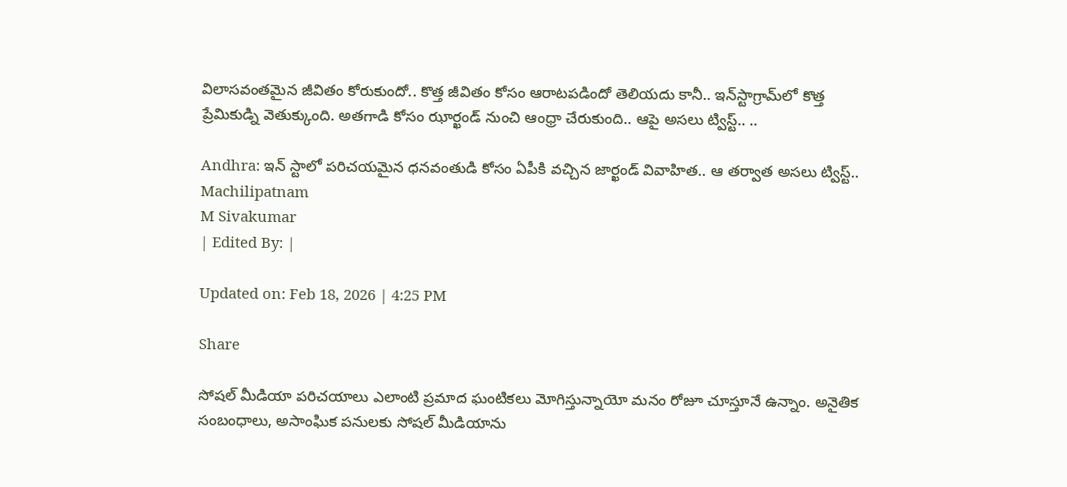విలాసవంతమైన జీవితం కోరుకుందో.. కొత్త జీవితం కోసం ఆరాటపడిందో తెలియదు కానీ.. ఇన్‌స్టాగ్రామ్‌లో కొత్త ప్రేమికుడ్ని వెతుక్కుంది. అతగాడి కోసం ఝార్ఖండ్ నుంచి ఆంధ్రా చేరుకుంది.. ఆపై అసలు ట్విస్ట్.. ..

Andhra: ఇన్ ‌స్టాలో పరిచయమైన ధనవంతుడి కోసం ఏపీకి వచ్చిన జార్ఖండ్ వివాహిత.. ఆ తర్వాత అసలు ట్విస్ట్..
Machilipatnam
M Sivakumar
| Edited By: |

Updated on: Feb 18, 2026 | 4:25 PM

Share

సోషల్ మీడియా పరిచయాలు ఎలాంటి ప్రమాద ఘంటికలు మోగిస్తున్నాయో మనం రోజూ చూస్తూనే ఉన్నాం. అనైతిక సంబంధాలు, అసాంఘిక పనులకు సోషల్ మీడియాను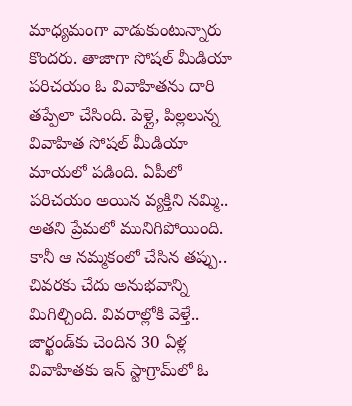మాధ్యమంగా వాడుకుంటున్నారు కొందరు. తాజాగా సోషల్ మీడియా పరిచయం ఓ వివాహితను దారి తప్పేలా చేసింది. పెళ్లై, పిల్లలున్న వివాహిత సోషల్ మీడియా మాయలో పడింది. ఏపీలో పరిచయం అయిన వ్యక్తిని నమ్మి.. అతని ప్రేమలో మునిగిపోయింది. కానీ ఆ నమ్మకంలో చేసిన తప్పు.. చివరకు చేదు అనుభవాన్ని మిగిల్చింది. వివరాల్లోకి వెళ్తే.. జార్ఖండ్‌కు చెందిన 30 ఏళ్ల వివాహితకు ఇన్ స్టాగ్రామ్‌లో ఓ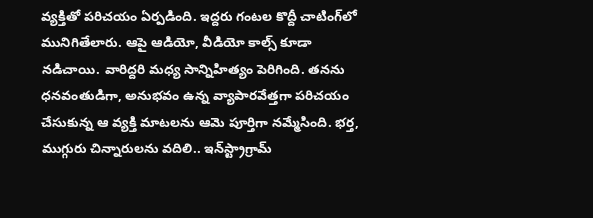వ్యక్తితో పరిచయం ఏర్పడింది. ఇద్దరు గంటల కొద్దీ చాటింగ్‌లో మునిగితేలారు. ఆపై ఆడియో, వీడియో కాల్స్‌ కూడా నడిచాయి. వారిద్దరి మధ్య సాన్నిహిత్యం పెరిగింది. తనను ధనవంతుడిగా, అనుభవం ఉన్న వ్యాపారవేత్తగా పరిచయం చేసుకున్న ఆ వ్యక్తి మాటలను ఆమె పూర్తిగా నమ్మేసింది. భర్త, ముగ్గురు చిన్నారులను వదిలి.. ఇన్‌స్ట్రాగ్రామ్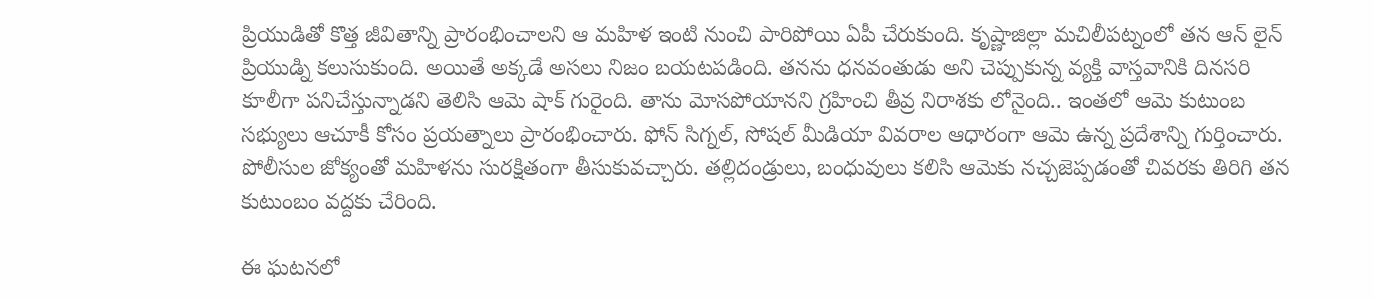ప్రియుడితో కొత్త జీవితాన్ని ప్రారంభించాలని ఆ మహిళ ఇంటి నుంచి పారిపోయి ఏపీ చేరుకుంది. కృష్ణాజిల్లా మచిలీపట్నంలో తన ఆన్ లైన్ ప్రియుడ్ని కలుసుకుంది. అయితే అక్కడే అసలు నిజం బయటపడింది. తనను ధనవంతుడు అని చెప్పుకున్న వ్యక్తి వాస్తవానికి దినసరి కూలీగా పనిచేస్తున్నాడని తెలిసి ఆమె షాక్ గురైంది. తాను మోసపోయానని గ్రహించి తీవ్ర నిరాశకు లోనైంది.. ఇంతలో ఆమె కుటుంబ సభ్యులు ఆచూకీ కోసం ప్రయత్నాలు ప్రారంభించారు. ఫోన్ సిగ్నల్, సోషల్ మీడియా వివరాల ఆధారంగా ఆమె ఉన్న ప్రదేశాన్ని గుర్తించారు. పోలీసుల జోక్యంతో మహిళను సురక్షితంగా తీసుకువచ్చారు. తల్లిదండ్రులు, బంధువులు కలిసి ఆమెకు నచ్చజెప్పడంతో చివరకు తిరిగి తన కుటుంబం వద్దకు చేరింది.

ఈ ఘటనలో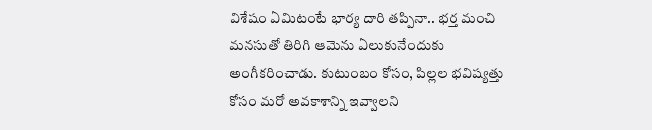విశేషం ఏమిటంటే భార్య దారి తప్పినా.. భర్త మంచి మనసుతో తిరిగి ఆమెను ఏలుకునేందుకు అంగీకరించాడు. కుటుంబం కోసం, పిల్లల భవిష్యత్తు కోసం మరో అవకాశాన్ని ఇవ్వాలని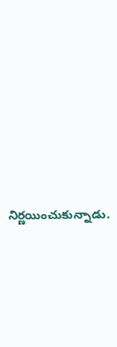నిర్ణయించుకున్నాడు.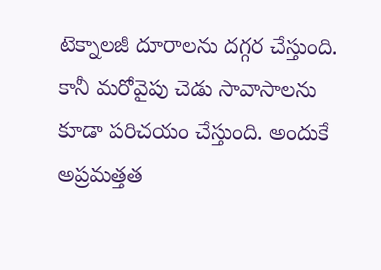టెక్నాలజీ దూరాలను దగ్గర చేస్తుంది. కానీ మరోవైపు చెడు సావాసాలను కూడా పరిచయం చేస్తుంది. అందుకే అప్రమత్తత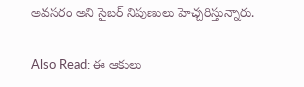అవసరం అని సైబర్ నిపుణులు హెచ్చరిస్తున్నారు.

Also Read: ఈ ఆకులు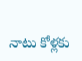నాటు కోళ్లకు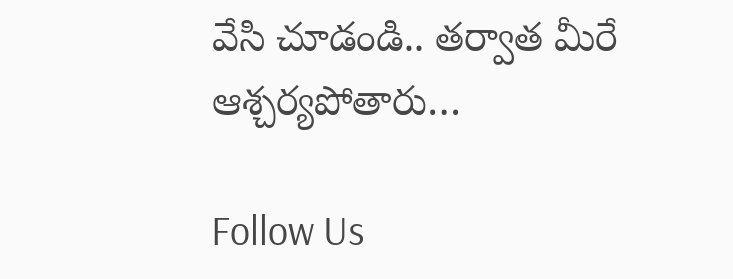వేసి చూడండి.. తర్వాత మీరే ఆశ్చర్యపోతారు…

Follow Us